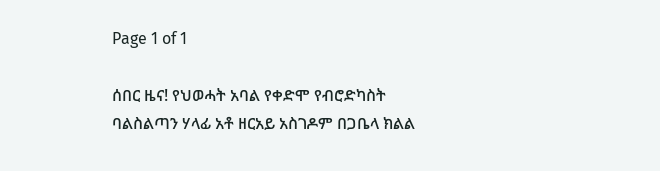Page 1 of 1

ሰበር ዜና! የህወሓት አባል የቀድሞ የብሮድካስት ባልስልጣን ሃላፊ አቶ ዘርአይ አስገዶም በጋቤላ ክልል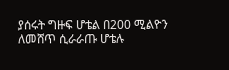ያሰሩት ግዙፍ ሆቴል በ200 ሚልዮን ለመሸጥ ሲራራጡ ሆቴሉ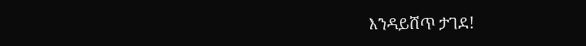እንዳይሸጥ ታገደ!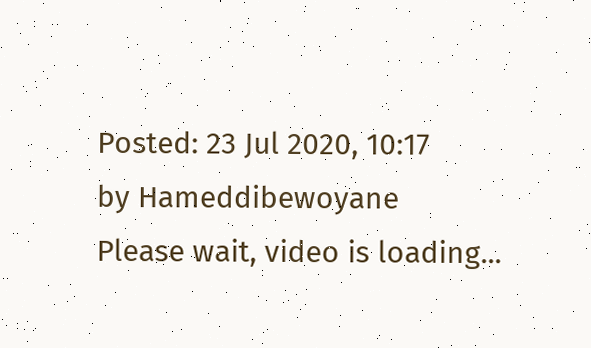Posted: 23 Jul 2020, 10:17
by Hameddibewoyane
Please wait, video is loading...